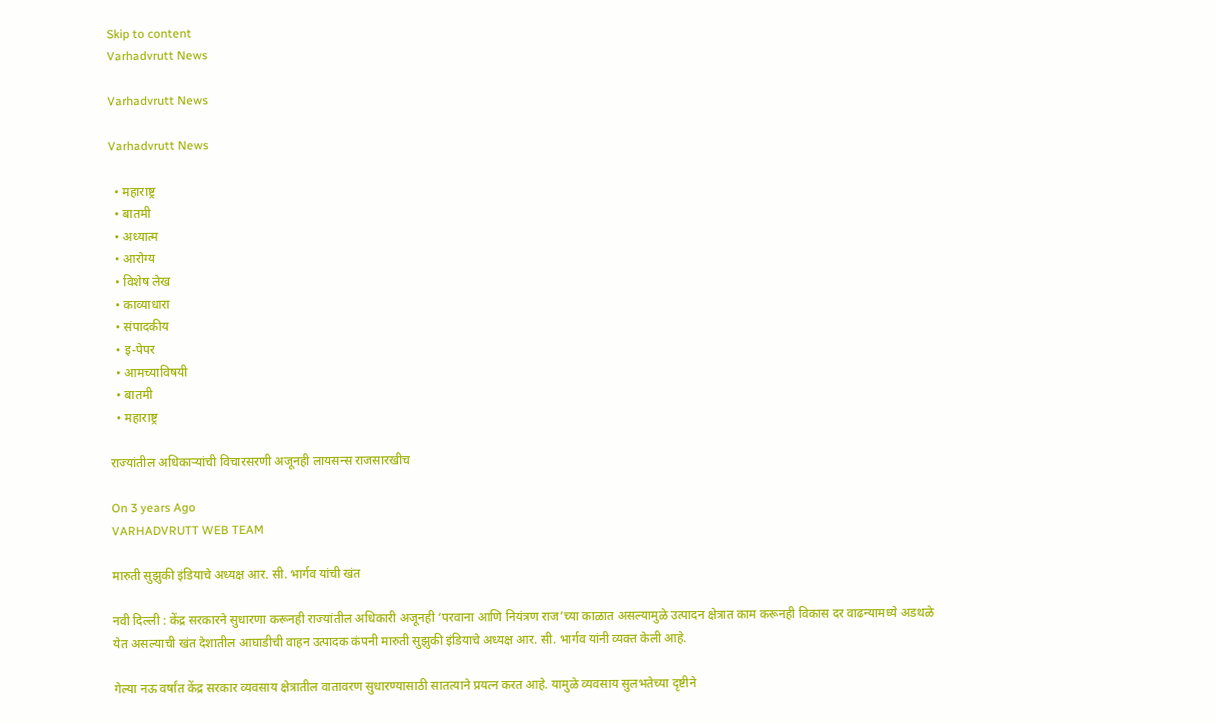Skip to content
Varhadvrutt News

Varhadvrutt News

Varhadvrutt News

  • महाराष्ट्र
  • बातमी
  • अध्यात्म
  • आरोग्य
  • विशेष लेख
  • काव्याधारा
  • संपादकीय
  • इ-पेपर
  • आमच्याविषयी
  • बातमी
  • महाराष्ट्र

राज्यांतील अधिकाऱ्यांची विचारसरणी अजूनही लायसन्स राजसारखीच

On 3 years Ago
VARHADVRUTT WEB TEAM

मारुती सुझुकी इंडियाचे अध्यक्ष आर. सी. भार्गव यांची खंत

नवी दिल्ली : केंद्र सरकारने सुधारणा करूनही राज्यांतील अधिकारी अजूनही ‘परवाना आणि नियंत्रण राज’च्या काळात असल्यामुळे उत्पादन क्षेत्रात काम करूनही विकास दर वाढन्यामध्ये अडथळे येत असल्याची खंत देशातील आघाडीची वाहन उत्पादक कंपनी मारुती सुझुकी इंडियाचे अध्यक्ष आर. सी. भार्गव यांनी व्यक्त केली आहे.

गेल्या नऊ वर्षांत केंद्र सरकार व्यवसाय क्षेत्रातील वातावरण सुधारण्यासाठी सातत्याने प्रयत्न करत आहे. यामुळे व्यवसाय सुलभतेच्या दृष्टीने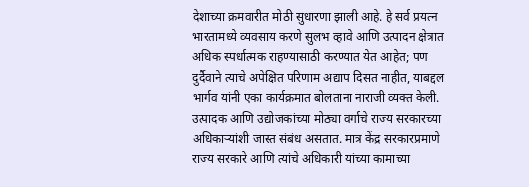देशाच्या क्रमवारीत मोठी सुधारणा झाली आहे. हे सर्व प्रयत्न भारतामध्ये व्यवसाय करणे सुलभ व्हावे आणि उत्पादन क्षेत्रात अधिक स्पर्धात्मक राहण्यासाठी करण्यात येत आहेत; पण दुर्दैवाने त्याचे अपेक्षित परिणाम अद्याप दिसत नाहीत, याबद्दल भार्गव यांनी एका कार्यक्रमात बोलताना नाराजी व्यक्त केली. उत्पादक आणि उद्योजकांच्या मोठ्या वर्गाचे राज्य सरकारच्या अधिकाऱ्यांशी जास्त संबंध असतात. मात्र केंद्र सरकारप्रमाणे राज्य सरकारे आणि त्यांचे अधिकारी यांच्या कामाच्या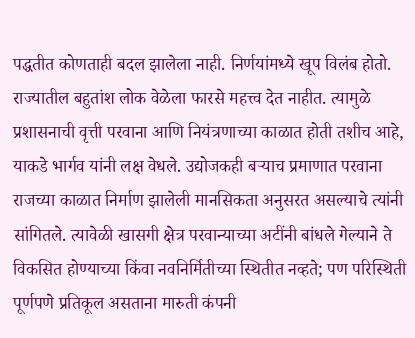पद्धतीत कोणताही बदल झालेला नाही. निर्णयांमध्ये खूप विलंब होतो. राज्यातील बहुतांश लोक वेळेला फारसे महत्त्व देत नाहीत. त्यामुळे प्रशासनाची वृत्ती परवाना आणि नियंत्रणाच्या काळात होती तशीच आहे, याकडे भार्गव यांनी लक्ष वेधले. उद्योजकही बऱ्याच प्रमाणात परवाना राजच्या काळात निर्माण झालेली मानसिकता अनुसरत असल्याचे त्यांनी सांगितले. त्यावेळी खासगी क्षेत्र परवान्याच्या अटींनी बांधले गेल्याने ते विकसित होण्याच्या किंवा नवनिर्मितीच्या स्थितीत नव्हते; पण परिस्थिती पूर्णपणे प्रतिकूल असताना मारुती कंपनी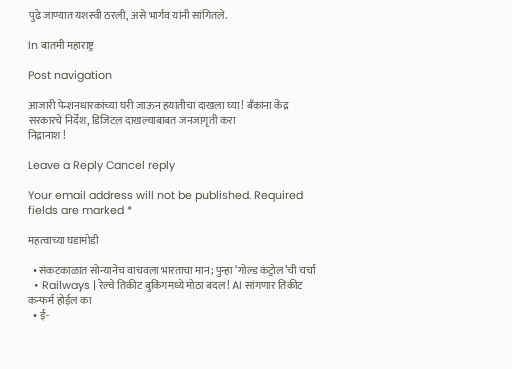पुढे जाण्यात यशस्वी ठरली, असे भार्गव यांनी सांगितले.

In बातमी महाराष्ट्र

Post navigation

आजारी पेन्शनधारकांच्या घरी जाऊन हयातीचा दाखला घ्या! बँकांना केंद्र सरकारचे निर्देश, डिजिटल दाखल्याबाबत जनजागृती करा
निद्रानाश !

Leave a Reply Cancel reply

Your email address will not be published. Required fields are marked *

महत्वाच्या घडामोडी

  • संकटकाळात सोन्यानेच वाचवला भारताचा मान; पुन्हा ‘गोल्ड कंट्रोल’ची चर्चा
  • Railways | रेल्वे तिकीट बुकिंगमध्ये मोठा बदल! AI सांगणार तिकीट कन्फर्म होईल का
  • ई-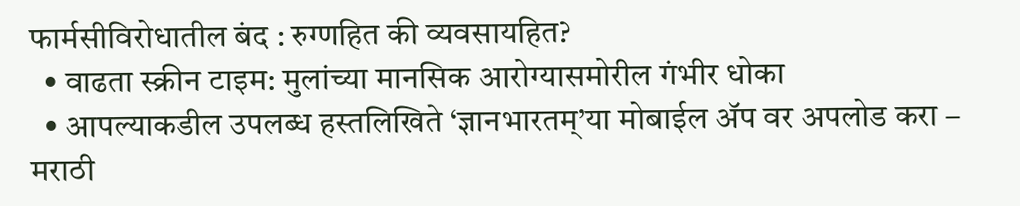फार्मसीविरोधातील बंद : रुग्णहित की व्यवसायहित?
  • वाढता स्क्रीन टाइम: मुलांच्या मानसिक आरोग्यासमोरील गंभीर धोका
  • आपल्याकडील उपलब्ध हस्तलिखिते ‘ज्ञानभारतम्’या मोबाईल ॲप वर अपलोड करा – मराठी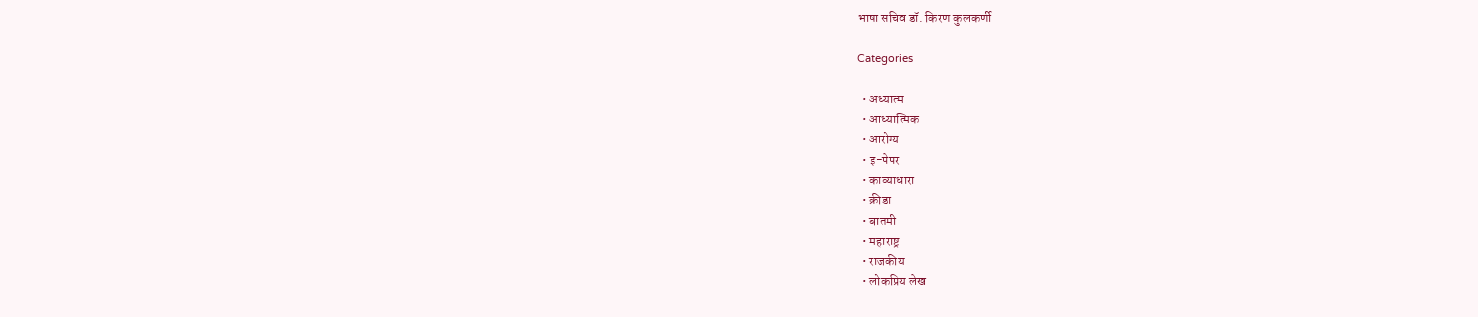भाषा सचिव डॉ. किरण कुलकर्णी

Categories

  • अध्यात्म
  • आध्यात्मिक
  • आरोग्य
  • इ-पेपर
  • काव्याधारा
  • क्रीडा
  • बातमी
  • महाराष्ट्र
  • राजकीय
  • लोकप्रिय लेख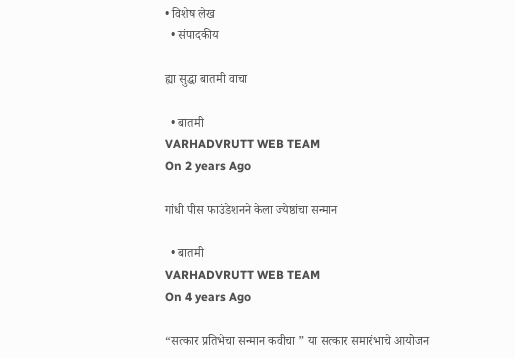• विशेष लेख
  • संपादकीय

ह्या सुद्धा बातमी वाचा

  • बातमी
VARHADVRUTT WEB TEAM
On 2 years Ago

गांधी पीस फाउंडेशनने केला ज्येष्ठांचा सन्मान

  • बातमी
VARHADVRUTT WEB TEAM
On 4 years Ago

“सत्कार प्रतिभेचा सन्मान कवीचा ” या सत्कार समारंभाचे आयोजन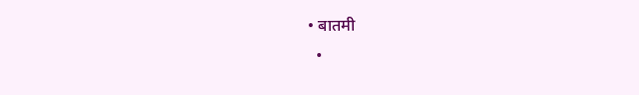• बातमी
  •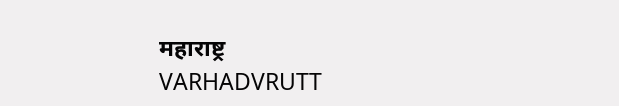महाराष्ट्र
VARHADVRUTT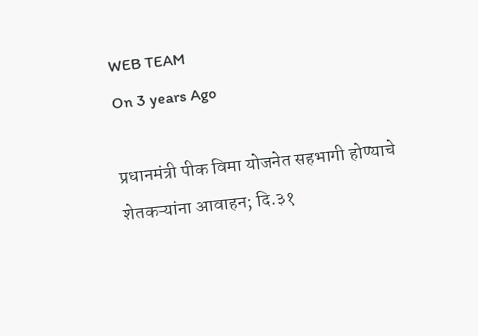WEB TEAM
On 3 years Ago

प्रधानमंत्री पीक विमा योजनेत सहभागी होण्याचे शेतकऱ्यांना आवाहन; दि.३१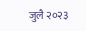जुलै २०२३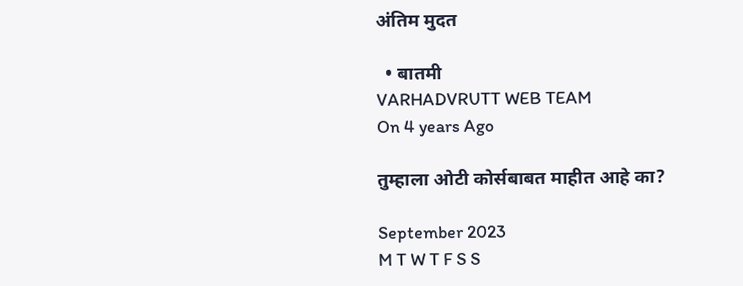अंतिम मुदत

  • बातमी
VARHADVRUTT WEB TEAM
On 4 years Ago

तुम्हाला ओटी कोर्सबाबत माहीत आहे का?

September 2023
M T W T F S S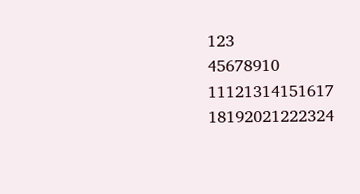123
45678910
11121314151617
18192021222324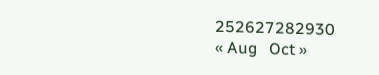252627282930
« Aug   Oct »